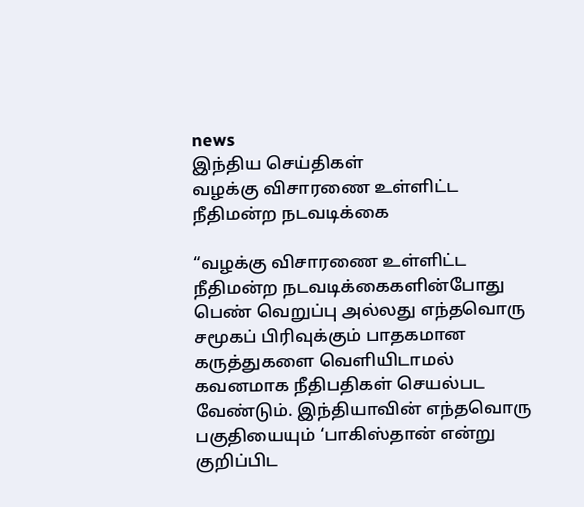news
இந்திய செய்திகள்
வழக்கு விசாரணை உள்ளிட்ட நீதிமன்ற நடவடிக்கை

“வழக்கு விசாரணை உள்ளிட்ட நீதிமன்ற நடவடிக்கைகளின்போது பெண் வெறுப்பு அல்லது எந்தவொரு சமூகப் பிரிவுக்கும் பாதகமான கருத்துகளை வெளியிடாமல் கவனமாக நீதிபதிகள் செயல்பட வேண்டும். இந்தியாவின் எந்தவொரு பகுதியையும் ‘பாகிஸ்தான் என்று குறிப்பிட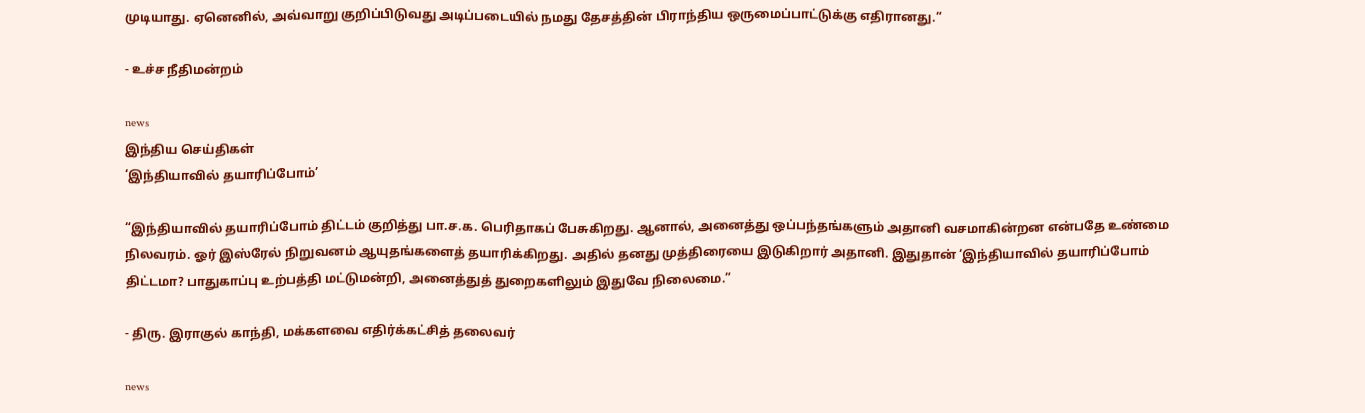முடியாது. ஏனெனில், அவ்வாறு குறிப்பிடுவது அடிப்படையில் நமது தேசத்தின் பிராந்திய ஒருமைப்பாட்டுக்கு எதிரானது.”

- உச்ச நீதிமன்றம்

news
இந்திய செய்திகள்
‘இந்தியாவில் தயாரிப்போம்’

“இந்தியாவில் தயாரிப்போம் திட்டம் குறித்து பா.ச.க. பெரிதாகப் பேசுகிறது. ஆனால், அனைத்து ஒப்பந்தங்களும் அதானி வசமாகின்றன என்பதே உண்மை நிலவரம். ஓர் இஸ்ரேல் நிறுவனம் ஆயுதங்களைத் தயாரிக்கிறது. அதில் தனது முத்திரையை இடுகிறார் அதானி. இதுதான் ‘இந்தியாவில் தயாரிப்போம் திட்டமா? பாதுகாப்பு உற்பத்தி மட்டுமன்றி, அனைத்துத் துறைகளிலும் இதுவே நிலைமை.”

- திரு. இராகுல் காந்தி, மக்களவை எதிர்க்கட்சித் தலைவர்

news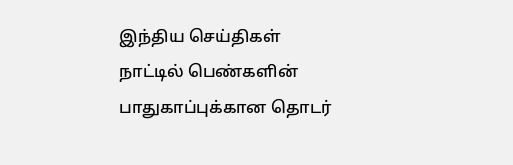இந்திய செய்திகள்
நாட்டில் பெண்களின் பாதுகாப்புக்கான தொடர்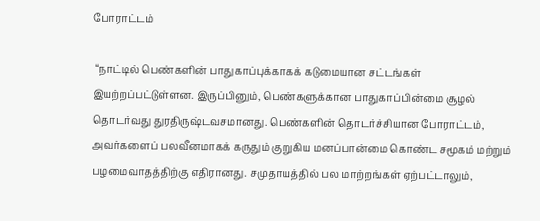போராட்டம்

 “நாட்டில் பெண்களின் பாதுகாப்புக்காகக் கடுமையான சட்டங்கள் இயற்றப்பட்டுள்ளன. இருப்பினும், பெண்களுக்கான பாதுகாப்பின்மை சூழல் தொடர்வது துரதிருஷ்டவசமானது. பெண்களின் தொடர்ச்சியான போராட்டம், அவர்களைப் பலவீனமாகக் கருதும் குறுகிய மனப்பான்மை கொண்ட சமூகம் மற்றும் பழமைவாதத்திற்கு எதிரானது. சமுதாயத்தில் பல மாற்றங்கள் ஏற்பட்டாலும்,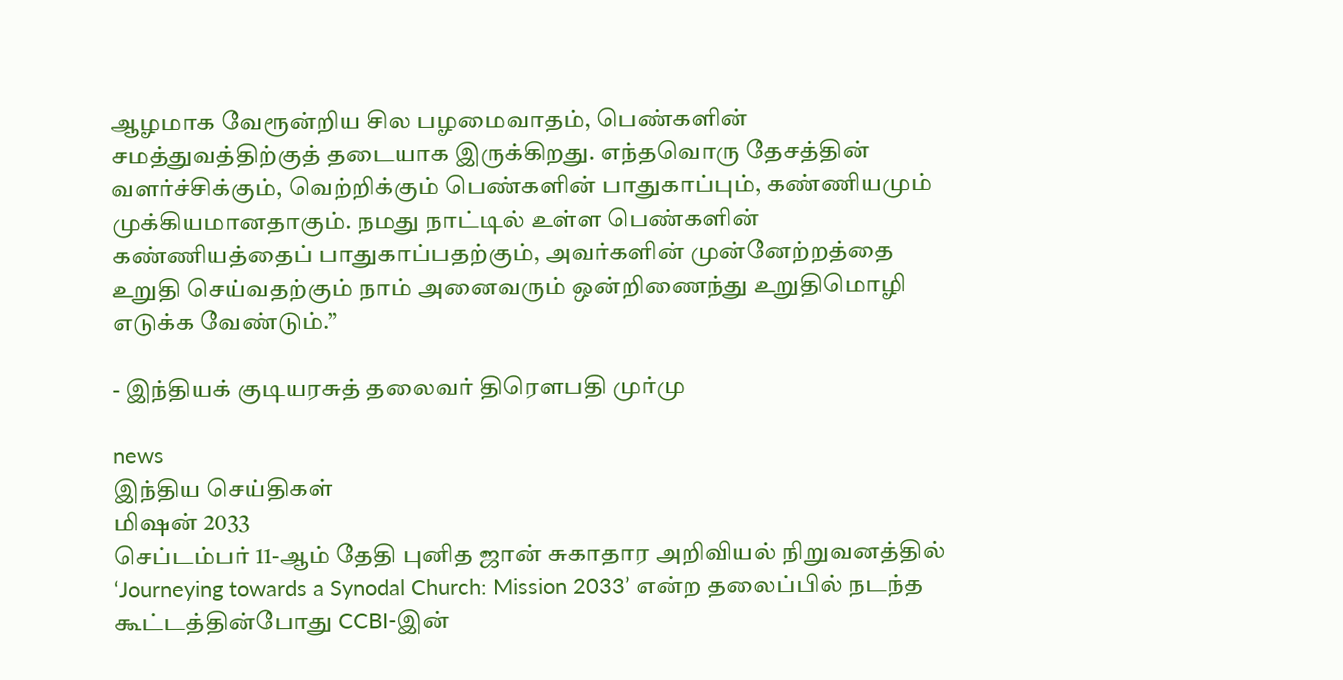ஆழமாக வேரூன்றிய சில பழமைவாதம், பெண்களின் சமத்துவத்திற்குத் தடையாக இருக்கிறது. எந்தவொரு தேசத்தின் வளர்ச்சிக்கும், வெற்றிக்கும் பெண்களின் பாதுகாப்பும், கண்ணியமும் முக்கியமானதாகும். நமது நாட்டில் உள்ள பெண்களின் கண்ணியத்தைப் பாதுகாப்பதற்கும், அவர்களின் முன்னேற்றத்தை உறுதி செய்வதற்கும் நாம் அனைவரும் ஒன்றிணைந்து உறுதிமொழி எடுக்க வேண்டும்.”

- இந்தியக் குடியரசுத் தலைவர் திரௌபதி முர்மு

news
இந்திய செய்திகள்
மிஷன் 2033
செப்டம்பர் 11-ஆம் தேதி புனித ஜான் சுகாதார அறிவியல் நிறுவனத்தில்  ‘Journeying towards a Synodal Church: Mission 2033’ என்ற தலைப்பில் நடந்த கூட்டத்தின்போது CCBI-இன்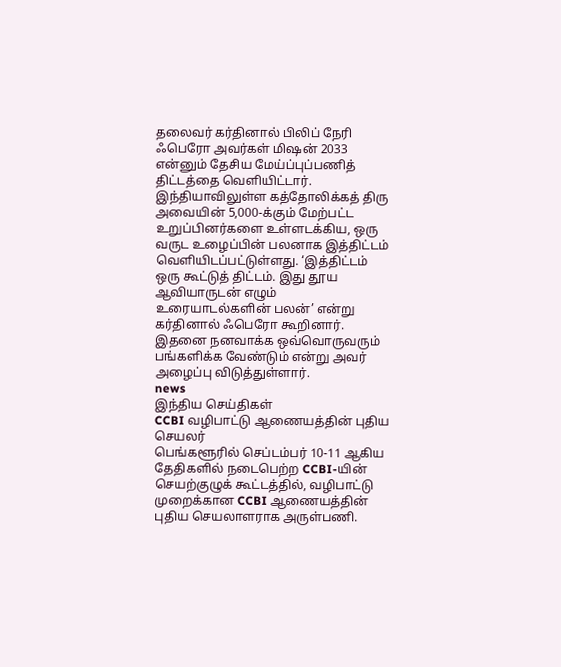தலைவர் கர்தினால் பிலிப் நேரி ஃபெரோ அவர்கள் மிஷன் 2033 என்னும் தேசிய மேய்ப்புப்பணித் திட்டத்தை வெளியிட்டார். இந்தியாவிலுள்ள கத்தோலிக்கத் திரு அவையின் 5,000-க்கும் மேற்பட்ட உறுப்பினர்களை உள்ளடக்கிய, ஒரு வருட உழைப்பின் பலனாக இத்திட்டம் வெளியிடப்பட்டுள்ளது. ‘இத்திட்டம் ஒரு கூட்டுத் திட்டம். இது தூய ஆவியாருடன் எழும் உரையாடல்களின் பலன்’ என்று கர்தினால் ஃபெரோ கூறினார். இதனை நனவாக்க ஒவ்வொருவரும் பங்களிக்க வேண்டும் என்று அவர் அழைப்பு விடுத்துள்ளார்.
news
இந்திய செய்திகள்
CCBI வழிபாட்டு ஆணையத்தின் புதிய செயலர்
பெங்களூரில் செப்டம்பர் 10-11 ஆகிய தேதிகளில் நடைபெற்ற CCBI-யின் செயற்குழுக் கூட்டத்தில், வழிபாட்டு முறைக்கான CCBI ஆணையத்தின் புதிய செயலாளராக அருள்பணி.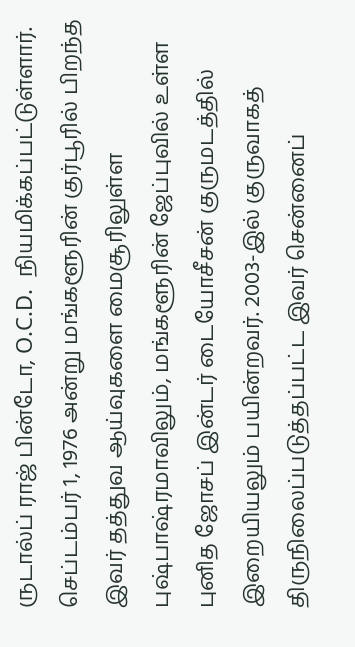ருடால்ப் ராஜ் பின்டோ, O.C.D.  நியமிக்கப்பட்டுள்ளார். செப்டம்பர் 1, 1976 அன்று மங்களூரின் குர்பூரில் பிறந்த இவர் தத்துவ ஆய்வுகளை மைசூரிலுள்ள புஷ்பாஷ்ரமாவிலும், மங்களூரின் ஜேப்புவில் உள்ள புனித ஜோசப் இன்டர் டையோசீசன் குருமடத்தில் இறையியலும் பயின்றவர். 2003-இல் குருவாகத் திருநிலைப்படுத்தப்பட்ட இவர் சென்னைப்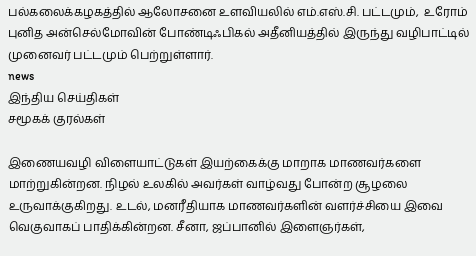பல்கலைக்கழகத்தில் ஆலோசனை உளவியலில் எம்.எஸ்.சி. பட்டமும்,  உரோம் புனித அன்செல்மோவின் போண்டிஃபிகல் அதீனியத்தில் இருந்து வழிபாட்டில் முனைவர் பட்டமும் பெற்றுள்ளார்.
news
இந்திய செய்திகள்
சமூகக் குரல்கள்

இணையவழி விளையாட்டுகள் இயற்கைக்கு மாறாக மாணவர்களை மாற்றுகின்றன. நிழல் உலகில் அவர்கள் வாழ்வது போன்ற சூழலை உருவாக்குகிறது. உடல், மனரீதியாக மாணவர்களின் வளர்ச்சியை இவை வெகுவாகப் பாதிக்கின்றன. சீனா, ஜப்பானில் இளைஞர்கள்,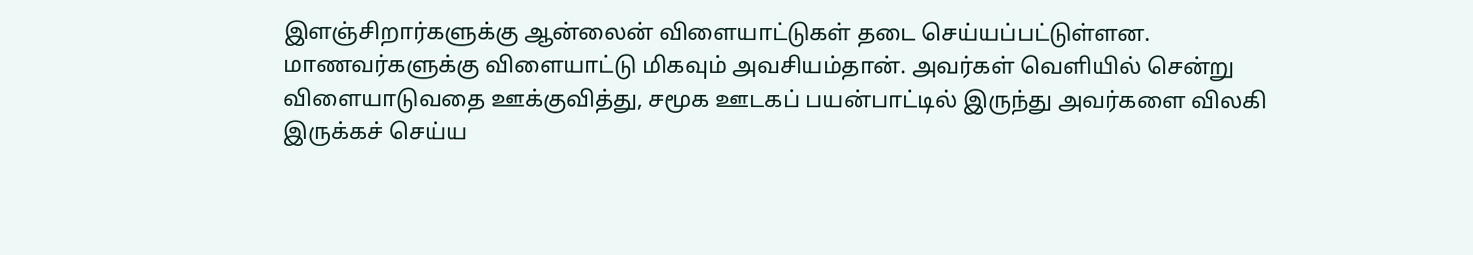இளஞ்சிறார்களுக்கு ஆன்லைன் விளையாட்டுகள் தடை செய்யப்பட்டுள்ளன. மாணவர்களுக்கு விளையாட்டு மிகவும் அவசியம்தான். அவர்கள் வெளியில் சென்று விளையாடுவதை ஊக்குவித்து, சமூக ஊடகப் பயன்பாட்டில் இருந்து அவர்களை விலகி இருக்கச் செய்ய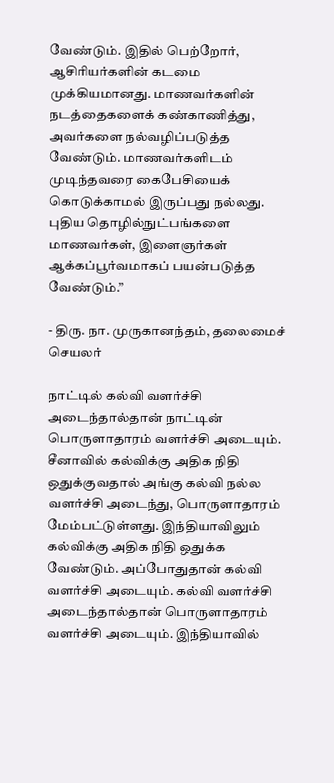வேண்டும். இதில் பெற்றோர், ஆசிரியர்களின் கடமை முக்கியமானது. மாணவர்களின் நடத்தைகளைக் கண்காணித்து, அவர்களை நல்வழிப்படுத்த வேண்டும். மாணவர்களிடம் முடிந்தவரை கைபேசியைக் கொடுக்காமல் இருப்பது நல்லது. புதிய தொழில்நுட்பங்களை மாணவர்கள், இளைஞர்கள் ஆக்கப்பூர்வமாகப் பயன்படுத்த வேண்டும்.”

- திரு. நா. முருகானந்தம், தலைமைச் செயலர்

நாட்டில் கல்வி வளர்ச்சி அடைந்தால்தான் நாட்டின் பொருளாதாரம் வளர்ச்சி அடையும். சீனாவில் கல்விக்கு அதிக நிதி ஒதுக்குவதால் அங்கு கல்வி நல்ல வளர்ச்சி அடைந்து, பொருளாதாரம் மேம்பட்டுள்ளது. இந்தியாவிலும் கல்விக்கு அதிக நிதி ஒதுக்க வேண்டும். அப்போதுதான் கல்வி வளர்ச்சி அடையும். கல்வி வளர்ச்சி அடைந்தால்தான் பொருளாதாரம் வளர்ச்சி அடையும். இந்தியாவில்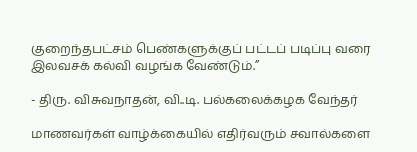குறைந்தபட்சம் பெண்களுக்குப் பட்டப் படிப்பு வரை இலவசக் கல்வி வழங்க வேண்டும்.”

- திரு. விசுவநாதன், வி..டி. பல்கலைக்கழக வேந்தர்

மாணவர்கள் வாழ்க்கையில் எதிர்வரும் சவால்களை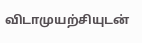விடாமுயற்சியுடன்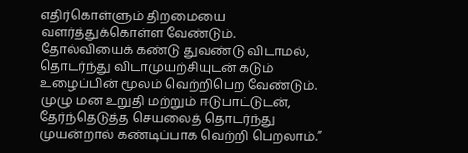எதிர்கொள்ளும் திறமையை வளர்த்துக்கொள்ள வேண்டும். தோல்வியைக் கண்டு துவண்டு விடாமல், தொடர்ந்து விடாமுயற்சியுடன் கடும் உழைப்பின் மூலம் வெற்றிபெற வேண்டும். முழு மன உறுதி மற்றும் ஈடுபாட்டுடன், தேர்ந்தெடுத்த செயலைத் தொடர்ந்து முயன்றால் கண்டிப்பாக வெற்றி பெறலாம்.”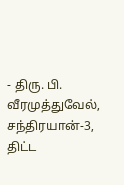- திரு. பி. வீரமுத்துவேல், சந்திரயான்-3, திட்ட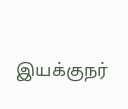இயக்குநர்